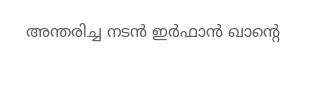അന്തരിച്ച നടൻ ഇർഫാൻ ഖാന്റെ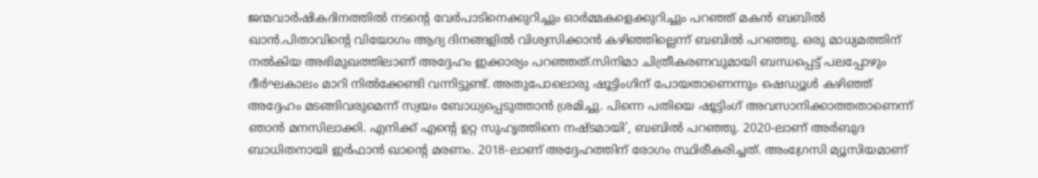ജന്മവാർഷികദിനത്തിൽ നടന്റെ വേർപാടിനെക്കുറിച്ചും ഓർമ്മകളെക്കുറിച്ചും പറഞ്ഞ് മകൻ ബബിൽ ഖാൻ.പിതാവിന്റെ വിയോഗം ആദ്യ ദിനങ്ങളിൽ വിശ്വസിക്കാൻ കഴിഞ്ഞില്ലെന്ന് ബബിൽ പറഞ്ഞു. ഒരു മാധ്യമത്തിന് നൽകിയ അഭിമുഖത്തിലാണ് അദ്ദേഹം ഇക്കാര്യം പറഞ്ഞത്.സിനിമാ ചിത്രീകരണവുമായി ബന്ധപ്പെട്ട് പലപ്പോഴും ദീർഘകാലം മാറി നിൽക്കേണ്ടി വന്നിട്ടുണ്ട്. അതുപോലൊരു ഷൂട്ടിംഗിന് പോയതാണെന്നും ഷെഡ്യൂൾ കഴിഞ്ഞ് അദ്ദേഹം മടങ്ങിവരുമെന്ന് സ്വയം ബോധ്യപ്പെടുത്താൻ ശ്രമിച്ചു. പിന്നെ പതിയെ ഷൂട്ടിംഗ് അവസാനിക്കാത്തതാണെന്ന് ഞാൻ മനസിലാക്കി. എനിക്ക് എന്റെ ഉറ്റ സുഹൃത്തിനെ നഷ്ടമായി’, ബബിൽ പറഞ്ഞു. 2020-ലാണ് അർബുദ ബാധിതനായി ഇർഫാൻ ഖാന്റെ മരണം. 2018-ലാണ് അദ്ദേഹത്തിന് രോഗം സ്ഥിരീകരിച്ചത്. അംഗ്രേസി മ്യൂസിയമാണ്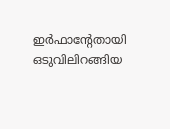ഇർഫാന്റേതായി ഒടുവിലിറങ്ങിയ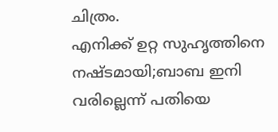ചിത്രം.
എനിക്ക് ഉറ്റ സുഹൃത്തിനെ നഷ്ടമായി;ബാബ ഇനി വരില്ലെന്ന് പതിയെ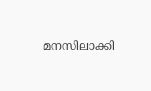മനസിലാക്കി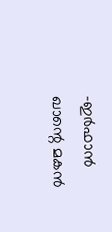-ഇർഫാൻ ഖാന്റെ മകൻ